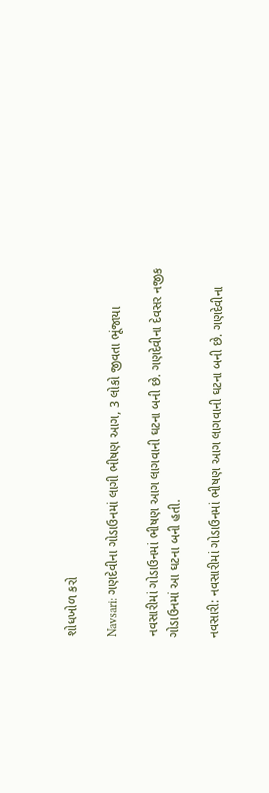શોધખોળ કરો

Navsari: ગણદેવીના ગોડાઉનમાં લાગી ભીષણ આગ, 3 લોકો જીવતા ભૂંજાયા

નવસારીમાં ગોડાઉનમાં ભીષણ આગ લાગવાની ઘટના બની છે. ગણદેવીના દેવસર નજીક ગોડાઉનમાં આ ઘટના બની હતી.

નવસારી: નવસારીમાં ગોડાઉનમાં ભીષણ આગ લાગવાની ઘટના બની છે. ગણદેવીના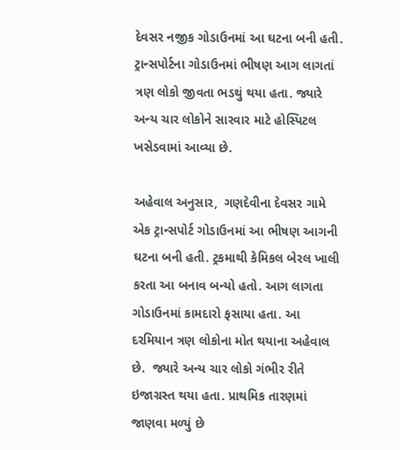દેવસર નજીક ગોડાઉનમાં આ ઘટના બની હતી. ટ્રાન્સપોર્ટના ગોડાઉનમાં ભીષણ આગ લાગતાં ત્રણ લોકો જીવતા ભડથું થયા હતા. જ્યારે અન્ય ચાર લોકોને સારવાર માટે હોસ્પિટલ ખસેડવામાં આવ્યા છે.

અહેવાલ અનુસાર,  ગણદેવીના દેવસર ગામે એક ટ્રાન્સપોર્ટ ગોડાઉનમાં આ ભીષણ આગની ઘટના બની હતી. ટ્રકમાથી કેમિકલ બેરલ ખાલી કરતા આ બનાવ બન્યો હતો. આગ લાગતા ગોડાઉનમાં કામદારો ફસાયા હતા. આ દરમિયાન ત્રણ લોકોના મોત થયાના અહેવાલ છે.  જ્યારે અન્ય ચાર લોકો ગંભીર રીતે ઇજાગ્રસ્ત થયા હતા. પ્રાથમિક તારણમાં જાણવા મળ્યું છે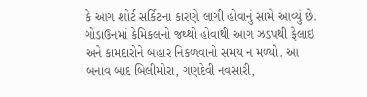કે આગ શોર્ટ સર્કિટના કારણે લાગી હોવાનું સામે આવ્યું છે. ગોડાઉનમાં કેમિકલનો જથ્થો હોવાથી આગ ઝડપથી ફેલાઇ અને કામદારોને બહાર નિકળવાનો સમય ન મળ્યો. આ બનાવ બાદ બિલીમોરા, ગણદેવી નવસારી,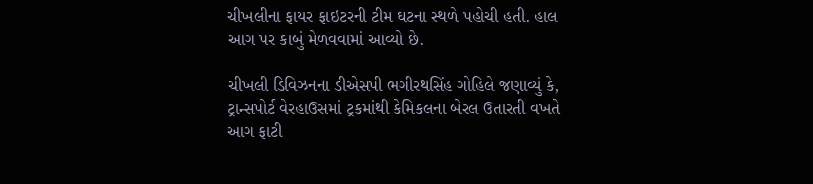ચીખલીના ફાયર ફાઇટરની ટીમ ઘટના સ્થળે પહોચી હતી. હાલ આગ પર કાબું મેળવવામાં આવ્યો છે.

ચીખલી ડિવિઝનના ડીએસપી ભગીરથસિંહ ગોહિલે જણાવ્યું કે, ટ્રાન્સપોર્ટ વેરહાઉસમાં ટ્રકમાંથી કેમિકલના બેરલ ઉતારતી વખતે આગ ફાટી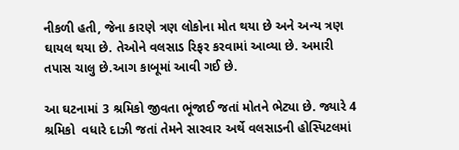નીકળી હતી, જેના કારણે ત્રણ લોકોના મોત થયા છે અને અન્ય ત્રણ ઘાયલ થયા છે. તેઓને વલસાડ રિફર કરવામાં આવ્યા છે. અમારી તપાસ ચાલુ છે.આગ કાબૂમાં આવી ગઈ છે.

આ ઘટનામાં 3 શ્રમિકો જીવતા ભૂંજાઈ જતાં મોતને ભેટ્યા છે. જ્યારે 4 શ્રમિકો  વધારે દાઝી જતાં તેમને સારવાર અર્થે વલસાડની હોસ્પિટલમાં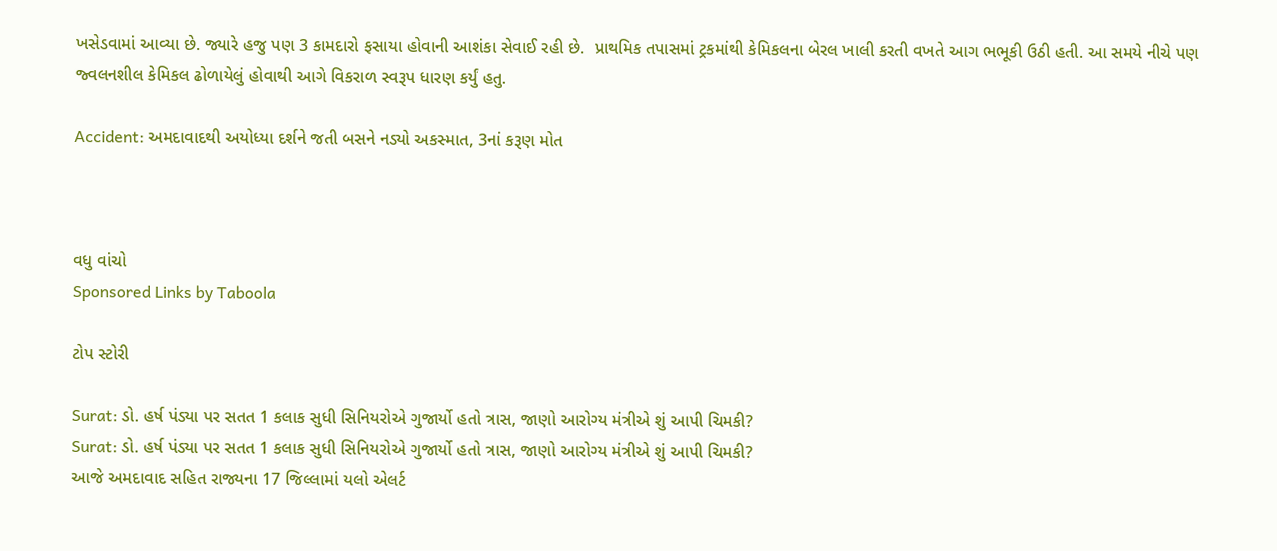ખસેડવામાં આવ્યા છે. જ્યારે હજુ પણ 3 કામદારો ફસાયા હોવાની આશંકા સેવાઈ રહી છે.  પ્રાથમિક તપાસમાં ટ્રકમાંથી કેમિકલના બેરલ ખાલી કરતી વખતે આગ ભભૂકી ઉઠી હતી. આ સમયે નીચે પણ જ્વલનશીલ કેમિકલ ઢોળાયેલું હોવાથી આગે વિકરાળ સ્વરૂપ ધારણ કર્યું હતુ.

Accident: અમદાવાદથી અયોધ્યા દર્શને જતી બસને નડ્યો અકસ્માત, 3નાં કરૂણ મોત



વધુ વાંચો
Sponsored Links by Taboola

ટોપ સ્ટોરી

Surat: ડો. હર્ષ પંડ્યા પર સતત 1 કલાક સુધી સિનિયરોએ ગુજાર્યો હતો ત્રાસ, જાણો આરોગ્ય મંત્રીએ શું આપી ચિમકી?
Surat: ડો. હર્ષ પંડ્યા પર સતત 1 કલાક સુધી સિનિયરોએ ગુજાર્યો હતો ત્રાસ, જાણો આરોગ્ય મંત્રીએ શું આપી ચિમકી?
આજે અમદાવાદ સહિત રાજ્યના 17 જિલ્લામાં યલો એલર્ટ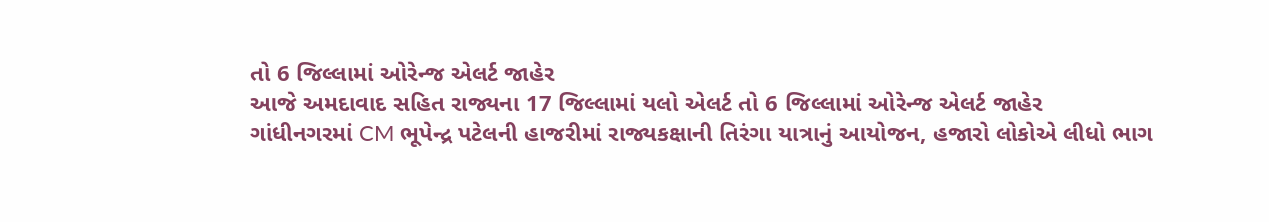તો 6 જિલ્લામાં ઓરેન્જ એલર્ટ જાહેર
આજે અમદાવાદ સહિત રાજ્યના 17 જિલ્લામાં યલો એલર્ટ તો 6 જિલ્લામાં ઓરેન્જ એલર્ટ જાહેર
ગાંધીનગરમાં CM ભૂપેન્દ્ર પટેલની હાજરીમાં રાજ્યકક્ષાની તિરંગા યાત્રાનું આયોજન, હજારો લોકોએ લીધો ભાગ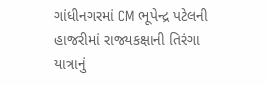ગાંધીનગરમાં CM ભૂપેન્દ્ર પટેલની હાજરીમાં રાજ્યકક્ષાની તિરંગા યાત્રાનું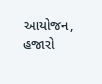આયોજન, હજારો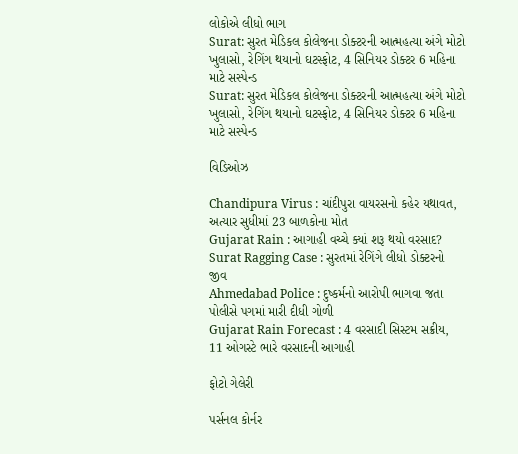લોકોએ લીધો ભાગ
Surat: સુરત મેડિકલ કોલેજના ડોક્ટરની આત્મહત્યા અંગે મોટો ખુલાસો, રેગિંગ થયાનો ઘટસ્ફોટ, 4 સિનિયર ડોક્ટર 6 મહિના માટે સસ્પેન્ડ
Surat: સુરત મેડિકલ કોલેજના ડોક્ટરની આત્મહત્યા અંગે મોટો ખુલાસો, રેગિંગ થયાનો ઘટસ્ફોટ, 4 સિનિયર ડોક્ટર 6 મહિના માટે સસ્પેન્ડ

વિડિઓઝ

Chandipura Virus : ચાંદીપુરા વાયરસનો કહેર યથાવત, અત્યાર સુધીમાં 23 બાળકોના મોત
Gujarat Rain : આગાહી વચ્ચે ક્યાં શરૂ થયો વરસાદ?
Surat Ragging Case : સુરતમાં રેગિંગે લીધો ડોક્ટરનો જીવ
Ahmedabad Police : દુષ્કર્મનો આરોપી ભાગવા જતા પોલીસે પગમાં મારી દીધી ગોળી
Gujarat Rain Forecast : 4 વરસાદી સિસ્ટમ સક્રીય, 11 ઓગસ્ટે ભારે વરસાદની આગાહી

ફોટો ગેલેરી

પર્સનલ કોર્નર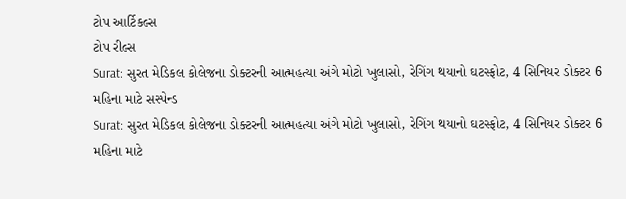ટોપ આર્ટિકલ્સ
ટોપ રીલ્સ
Surat: સુરત મેડિકલ કોલેજના ડોક્ટરની આત્મહત્યા અંગે મોટો ખુલાસો, રેગિંગ થયાનો ઘટસ્ફોટ, 4 સિનિયર ડોક્ટર 6 મહિના માટે સસ્પેન્ડ
Surat: સુરત મેડિકલ કોલેજના ડોક્ટરની આત્મહત્યા અંગે મોટો ખુલાસો, રેગિંગ થયાનો ઘટસ્ફોટ, 4 સિનિયર ડોક્ટર 6 મહિના માટે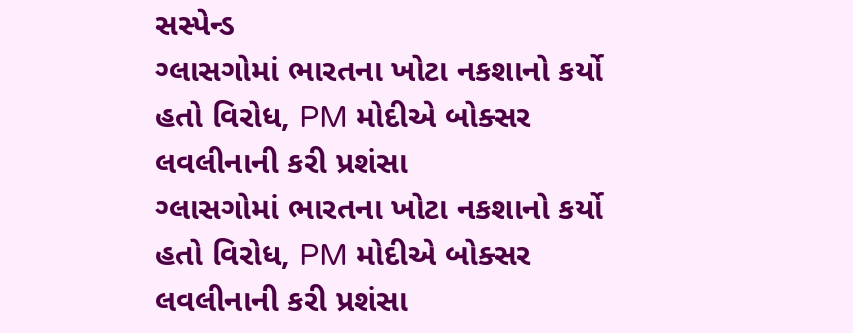સસ્પેન્ડ
ગ્લાસગોમાં ભારતના ખોટા નકશાનો કર્યો હતો વિરોધ, PM મોદીએ બોક્સર લવલીનાની કરી પ્રશંસા
ગ્લાસગોમાં ભારતના ખોટા નકશાનો કર્યો હતો વિરોધ, PM મોદીએ બોક્સર લવલીનાની કરી પ્રશંસા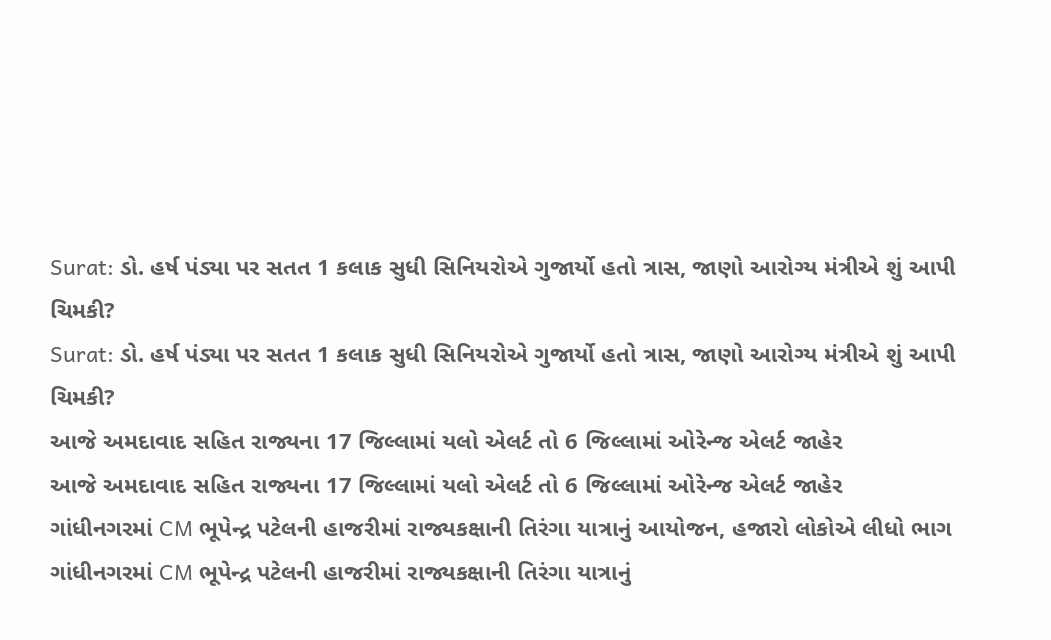Surat: ડો. હર્ષ પંડ્યા પર સતત 1 કલાક સુધી સિનિયરોએ ગુજાર્યો હતો ત્રાસ, જાણો આરોગ્ય મંત્રીએ શું આપી ચિમકી?
Surat: ડો. હર્ષ પંડ્યા પર સતત 1 કલાક સુધી સિનિયરોએ ગુજાર્યો હતો ત્રાસ, જાણો આરોગ્ય મંત્રીએ શું આપી ચિમકી?
આજે અમદાવાદ સહિત રાજ્યના 17 જિલ્લામાં યલો એલર્ટ તો 6 જિલ્લામાં ઓરેન્જ એલર્ટ જાહેર
આજે અમદાવાદ સહિત રાજ્યના 17 જિલ્લામાં યલો એલર્ટ તો 6 જિલ્લામાં ઓરેન્જ એલર્ટ જાહેર
ગાંધીનગરમાં CM ભૂપેન્દ્ર પટેલની હાજરીમાં રાજ્યકક્ષાની તિરંગા યાત્રાનું આયોજન, હજારો લોકોએ લીધો ભાગ
ગાંધીનગરમાં CM ભૂપેન્દ્ર પટેલની હાજરીમાં રાજ્યકક્ષાની તિરંગા યાત્રાનું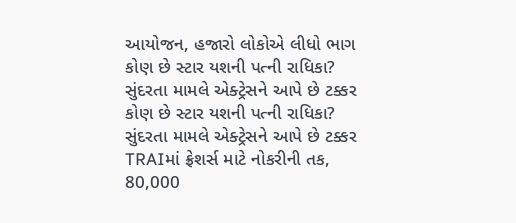આયોજન, હજારો લોકોએ લીધો ભાગ
કોણ છે સ્ટાર યશની પત્ની રાધિકા? સુંદરતા મામલે એક્ટ્રેસને આપે છે ટક્કર
કોણ છે સ્ટાર યશની પત્ની રાધિકા? સુંદરતા મામલે એક્ટ્રેસને આપે છે ટક્કર
TRAIમાં ફ્રેશર્સ માટે નોકરીની તક, 80,000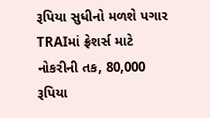રૂપિયા સુધીનો મળશે પગાર
TRAIમાં ફ્રેશર્સ માટે નોકરીની તક, 80,000 રૂપિયા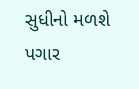સુધીનો મળશે પગાર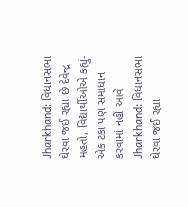Jharkhand: વિધાનસભા ઘેરવા જઈ રહ્યા છે દેવેન્દ્ર મહતો, વિદ્યાર્થીઓએ કહ્યું- એક ટકા પણ સમાધાન કરવામાં નહીં આવે
Jharkhand: વિધાનસભા ઘેરવા જઈ રહ્યા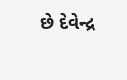છે દેવેન્દ્ર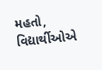મહતો, વિદ્યાર્થીઓએ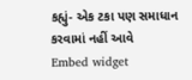કહ્યું- એક ટકા પણ સમાધાન કરવામાં નહીં આવે
Embed widget